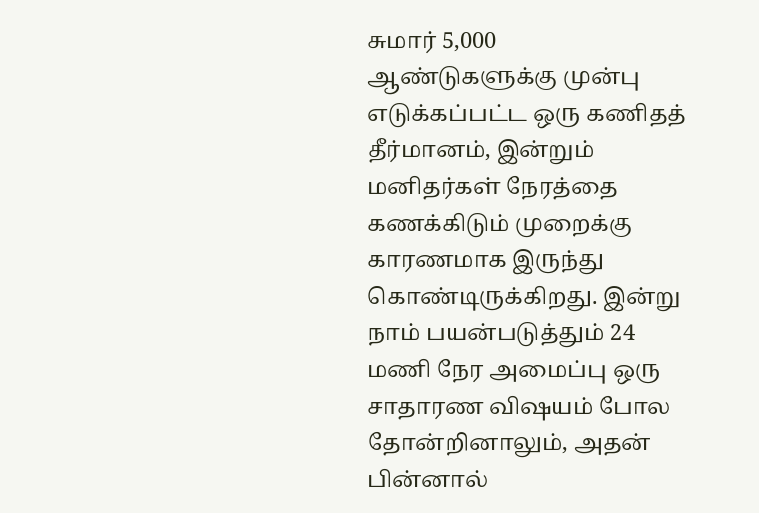சுமார் 5,000 ஆண்டுகளுக்கு முன்பு எடுக்கப்பட்ட ஒரு கணிதத் தீர்மானம், இன்றும் மனிதர்கள் நேரத்தை கணக்கிடும் முறைக்கு காரணமாக இருந்து கொண்டிருக்கிறது. இன்று நாம் பயன்படுத்தும் 24 மணி நேர அமைப்பு ஒரு சாதாரண விஷயம் போல தோன்றினாலும், அதன் பின்னால்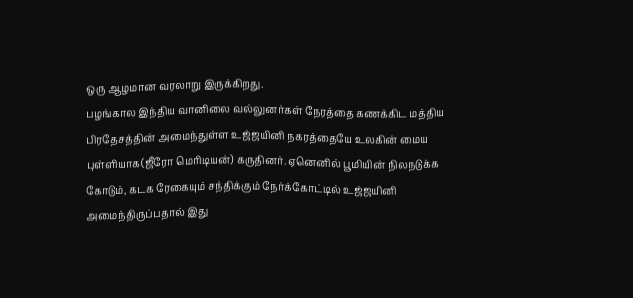ஒரு ஆழமான வரலாறு இருக்கிறது.
பழங்கால இந்திய வானிலை வல்லுனர்கள் நேரத்தை கணக்கிட மத்திய பிரதேசத்தின் அமைந்துள்ள உஜ்ஜயினி நகரத்தையே உலகின் மைய புள்ளியாக(ஜீரோ மெரிடியன்) கருதினர். ஏனெனில் பூமியின் நிலநடுக்க கோடும், கடக ரேகையும் சந்திக்கும் நேர்க்கோட்டில் உஜ்ஜயினி அமைந்திருப்பதால் இது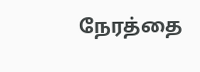நேரத்தை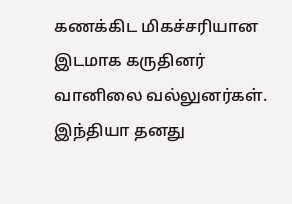கணக்கிட மிகச்சரியான இடமாக கருதினர் வானிலை வல்லுனர்கள்.
இந்தியா தனது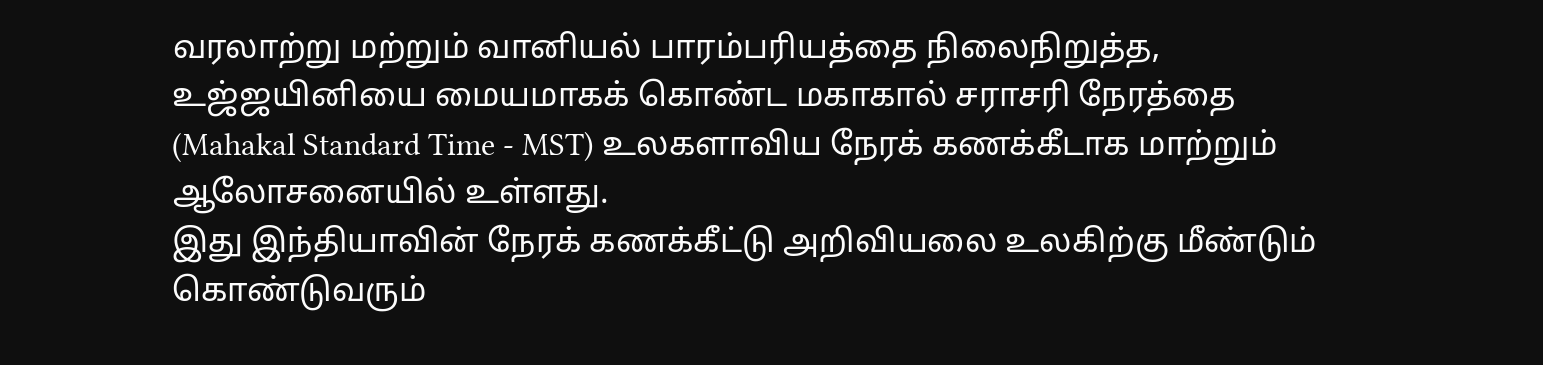வரலாற்று மற்றும் வானியல் பாரம்பரியத்தை நிலைநிறுத்த, உஜ்ஜயினியை மையமாகக் கொண்ட மகாகால் சராசரி நேரத்தை (Mahakal Standard Time - MST) உலகளாவிய நேரக் கணக்கீடாக மாற்றும் ஆலோசனையில் உள்ளது.
இது இந்தியாவின் நேரக் கணக்கீட்டு அறிவியலை உலகிற்கு மீண்டும் கொண்டுவரும்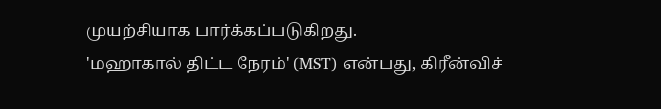முயற்சியாக பார்க்கப்படுகிறது.
'மஹாகால் திட்ட நேரம்' (MST) என்பது, கிரீன்விச்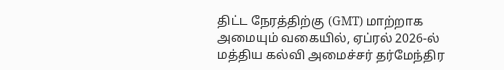திட்ட நேரத்திற்கு (GMT) மாற்றாக அமையும் வகையில், ஏப்ரல் 2026-ல் மத்திய கல்வி அமைச்சர் தர்மேந்திர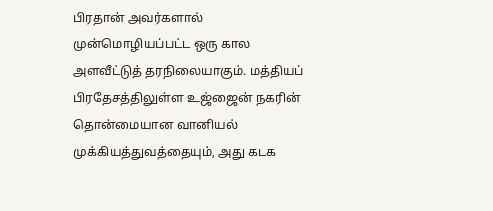பிரதான் அவர்களால் முன்மொழியப்பட்ட ஒரு கால அளவீட்டுத் தரநிலையாகும். மத்தியப் பிரதேசத்திலுள்ள உஜ்ஜைன் நகரின் தொன்மையான வானியல் முக்கியத்துவத்தையும், அது கடக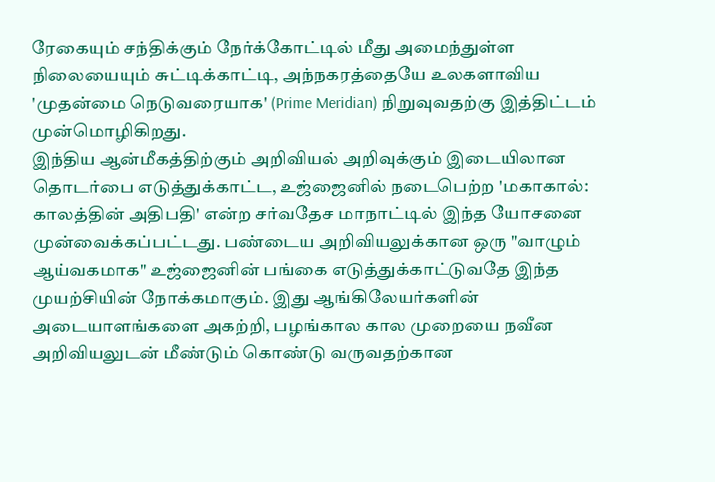ரேகையும் சந்திக்கும் நேர்க்கோட்டில் மீது அமைந்துள்ள நிலையையும் சுட்டிக்காட்டி, அந்நகரத்தையே உலகளாவிய 'முதன்மை நெடுவரையாக' (Prime Meridian) நிறுவுவதற்கு இத்திட்டம் முன்மொழிகிறது.
இந்திய ஆன்மீகத்திற்கும் அறிவியல் அறிவுக்கும் இடையிலான தொடர்பை எடுத்துக்காட்ட, உஜ்ஜைனில் நடைபெற்ற 'மகாகால்: காலத்தின் அதிபதி' என்ற சர்வதேச மாநாட்டில் இந்த யோசனை முன்வைக்கப்பட்டது. பண்டைய அறிவியலுக்கான ஒரு "வாழும் ஆய்வகமாக" உஜ்ஜைனின் பங்கை எடுத்துக்காட்டுவதே இந்த முயற்சியின் நோக்கமாகும். இது ஆங்கிலேயர்களின் அடையாளங்களை அகற்றி, பழங்கால கால முறையை நவீன அறிவியலுடன் மீண்டும் கொண்டு வருவதற்கான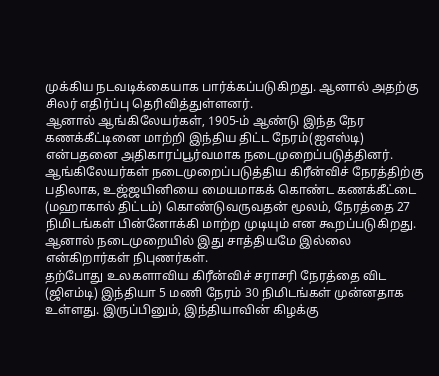முக்கிய நடவடிக்கையாக பார்க்கப்படுகிறது. ஆனால் அதற்கு சிலர் எதிர்ப்பு தெரிவித்துள்ளனர்.
ஆனால் ஆங்கிலேயர்கள், 1905-ம் ஆண்டு இந்த நேர கணக்கீட்டினை மாற்றி இந்திய திட்ட நேரம்(ஐஎஸ்டி) என்பதனை அதிகாரப்பூர்வமாக நடைமுறைப்படுத்தினர்.
ஆங்கிலேயர்கள் நடைமுறைப்படுத்திய கிரீன்விச் நேரத்திற்கு பதிலாக, உஜ்ஜயினியை மையமாகக் கொண்ட கணக்கீட்டை (மஹாகால் திட்டம்) கொண்டுவருவதன் மூலம், நேரத்தை 27 நிமிடங்கள் பின்னோக்கி மாற்ற முடியும் என கூறப்படுகிறது. ஆனால் நடைமுறையில் இது சாத்தியமே இல்லை என்கிறார்கள் நிபுணர்கள்.
தற்போது உலகளாவிய கிரீன்விச் சராசரி நேரத்தை விட (ஜிஎம்டி) இந்தியா 5 மணி நேரம் 30 நிமிடங்கள் முன்னதாக உள்ளது. இருப்பினும், இந்தியாவின் கிழக்கு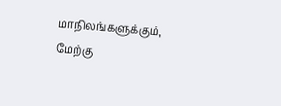மாநிலங்களுக்கும், மேற்கு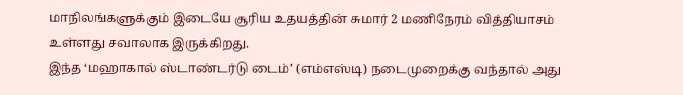மாநிலங்களுக்கும் இடையே சூரிய உதயத்தின் சுமார் 2 மணிநேரம் வித்தியாசம் உள்ளது சவாலாக இருக்கிறது.
இந்த ‘மஹாகால் ஸ்டாண்டர்டு டைம்’ (எம்எஸ்டி) நடைமுறைக்கு வந்தால் அது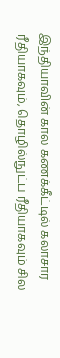இந்தியாவின் கால கணக்கீட்டில் கலாசார ரீதியாகவும், தொழில்நுட்ப ரீதியாகவும் சில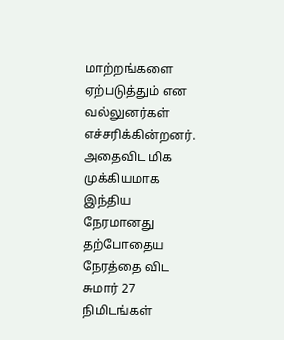மாற்றங்களை ஏற்படுத்தும் என வல்லுனர்கள் எச்சரிக்கின்றனர். அதைவிட மிக முக்கியமாக இந்திய நேரமானது தற்போதைய நேரத்தை விட சுமார் 27 நிமிடங்கள்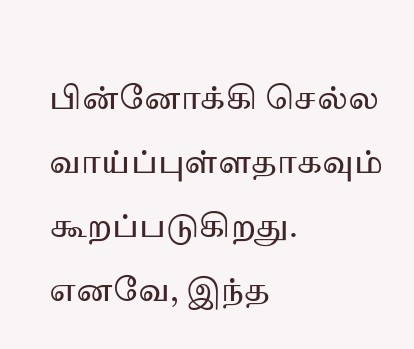பின்னோக்கி செல்ல வாய்ப்புள்ளதாகவும் கூறப்படுகிறது.
எனவே, இந்த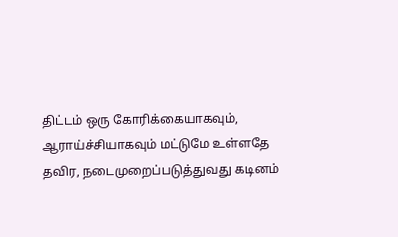திட்டம் ஒரு கோரிக்கையாகவும், ஆராய்ச்சியாகவும் மட்டுமே உள்ளதே தவிர, நடைமுறைப்படுத்துவது கடினம்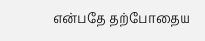என்பதே தற்போதைய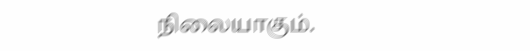நிலையாகும்.